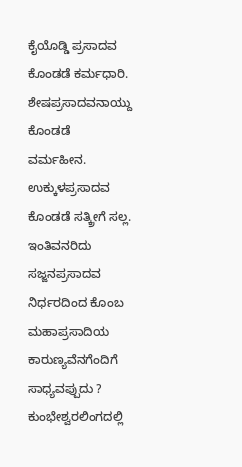ಕೈಯೊಡ್ಡಿ ಪ್ರಸಾದವ ಕೊಂಡಡೆ ಕರ್ಮಧಾರಿ. ಶೇಷಪ್ರಸಾದವನಾಯ್ದು ಕೊಂಡಡೆ ವರ್ಮಹೀನ. ಉಕ್ಕುಳಪ್ರಸಾದವ ಕೊಂಡಡೆ ಸತ್ಕ್ರೀಗೆ ಸಲ್ಲ. ಇಂತಿವನರಿದು ಸಜ್ಜನಪ್ರಸಾದವ ನಿರ್ಧರದಿಂದ ಕೊಂಬ ಮಹಾಪ್ರಸಾದಿಯ ಕಾರುಣ್ಯವೆನಗೆಂದಿಗೆ ಸಾಧ್ಯವಪ್ಪುದು ? ಕುಂಭೇಶ್ವರಲಿಂಗದಲ್ಲಿ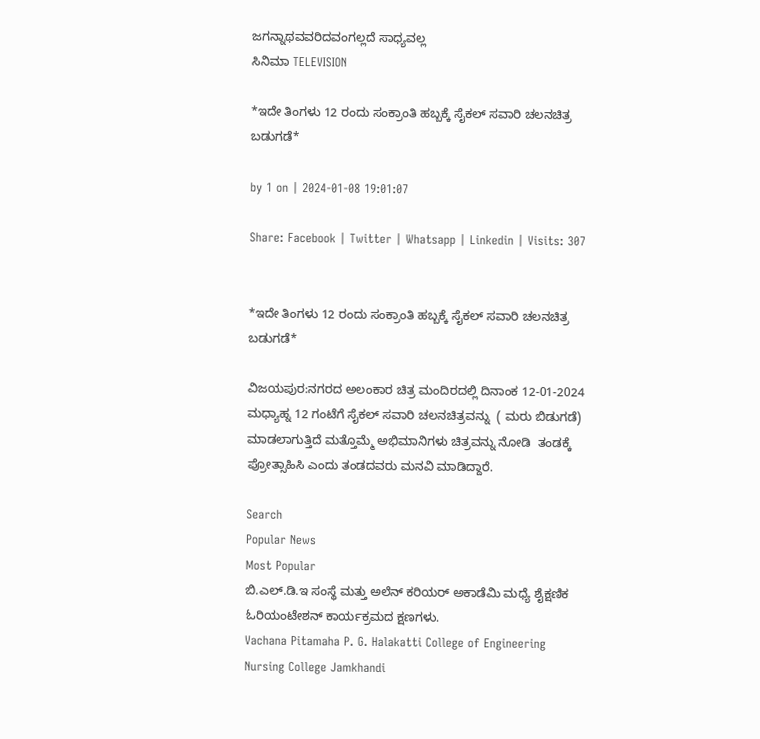ಜಗನ್ನಾಥವವರಿದವಂಗಲ್ಲದೆ ಸಾಧ್ಯವಲ್ಲ
ಸಿನಿಮಾ TELEVISION

*ಇದೇ ತಿಂಗಳು 12 ರಂದು ಸಂಕ್ರಾಂತಿ ಹಬ್ಬಕ್ಕೆ ಸೈಕಲ್ ಸವಾರಿ ಚಲನಚಿತ್ರ ಬಡುಗಡೆ*

by 1 on | 2024-01-08 19:01:07

Share: Facebook | Twitter | Whatsapp | Linkedin | Visits: 307


*ಇದೇ ತಿಂಗಳು 12 ರಂದು ಸಂಕ್ರಾಂತಿ ಹಬ್ಬಕ್ಕೆ ಸೈಕಲ್ ಸವಾರಿ ಚಲನಚಿತ್ರ ಬಡುಗಡೆ*

ವಿಜಯಪುರ:ನಗರದ ಅಲಂಕಾರ ಚಿತ್ರ ಮಂದಿರದಲ್ಲಿ ದಿನಾಂಕ 12-01-2024 ಮಧ್ಯಾಹ್ನ 12 ಗಂಟೆಗೆ ಸೈಕಲ್ ಸವಾರಿ ಚಲನಚಿತ್ರವನ್ನು  ( ಮರು ಬಿಡುಗಡೆ) ಮಾಡಲಾಗುತ್ತಿದೆ ಮತ್ತೊಮ್ಮೆ ಅಭಿಮಾನಿಗಳು ಚಿತ್ರವನ್ನು ನೋಡಿ  ತಂಡಕ್ಕೆ ಪ್ರೋತ್ಸಾಹಿಸಿ ಎಂದು ತಂಡದವರು ಮನವಿ ಮಾಡಿದ್ದಾರೆ.

Search
Popular News
Most Popular
ಬಿ.ಎಲ್.ಡಿ.ಇ ಸಂಸ್ಥೆ ಮತ್ತು ಅಲೆನ್ ಕರಿಯರ್ ಅಕಾಡೆಮಿ ಮಧ್ಯೆ ಶೈಕ್ಷಣಿಕ ಓರಿಯಂಟೇಶನ್ ಕಾರ್ಯಕ್ರಮದ ಕ್ಷಣಗಳು.
Vachana Pitamaha P. G. Halakatti College of Engineering
Nursing College Jamkhandi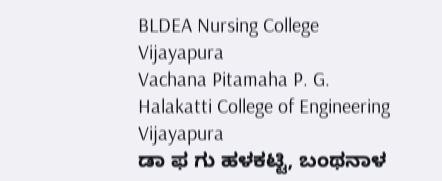BLDEA Nursing College Vijayapura
Vachana Pitamaha P. G. Halakatti College of Engineering Vijayapura
ಡಾ ಫ ಗು ಹಳಕಟ್ಟಿ, ಬಂಥನಾಳ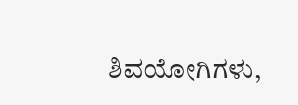ಶಿವಯೋಗಿಗಳು,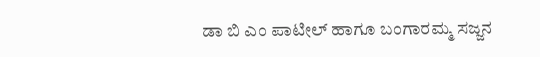ಡಾ ಬಿ ಎಂ ಪಾಟೀಲ್ ಹಾಗೂ ಬಂಗಾರಮ್ಮ ಸಜ್ಜನ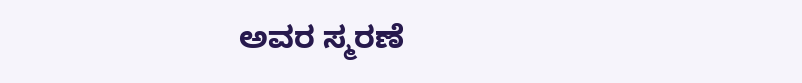ಅವರ ಸ್ಮರಣೆ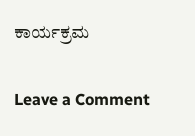ಕಾರ್ಯಕ್ರಮ

Leave a Comment